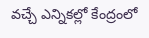వచ్చే ఎన్నికల్లో కేంద్రంలో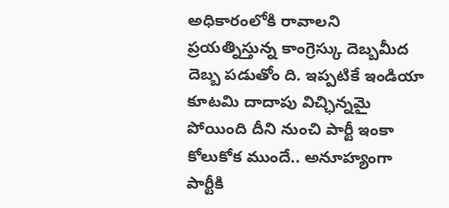అధికారంలోకి రావాలని ప్రయత్నిస్తున్న కాంగ్రెస్కు దెబ్బమీద దెబ్బ పడుతోం ది. ఇప్పటికే ఇండియా కూటమి దాదాపు విచ్ఛిన్నమై పోయింది దీని నుంచి పార్టీ ఇంకా కోలుకోక ముందే.. అనూహ్యంగా పార్టీకి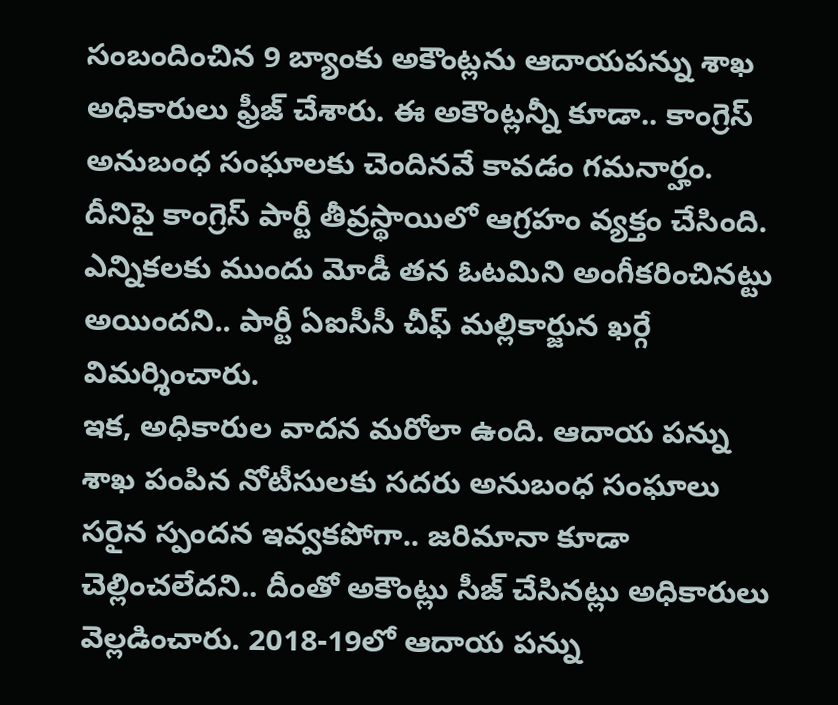సంబందించిన 9 బ్యాంకు అకౌంట్లను ఆదాయపన్ను శాఖ అధికారులు ఫ్రీజ్ చేశారు. ఈ అకౌంట్లన్నీ కూడా.. కాంగ్రెస్ అనుబంధ సంఘాలకు చెందినవే కావడం గమనార్హం. దీనిపై కాంగ్రెస్ పార్టీ తీవ్రస్థాయిలో ఆగ్రహం వ్యక్తం చేసింది. ఎన్నికలకు ముందు మోడీ తన ఓటమిని అంగీకరించినట్టు అయిందని.. పార్టీ ఏఐసీసీ చీఫ్ మల్లికార్జున ఖర్గే విమర్శించారు.
ఇక, అధికారుల వాదన మరోలా ఉంది. ఆదాయ పన్ను శాఖ పంపిన నోటీసులకు సదరు అనుబంధ సంఘాలు సరైన స్పందన ఇవ్వకపోగా.. జరిమానా కూడా చెల్లించలేదని.. దీంతో అకౌంట్లు సీజ్ చేసినట్లు అధికారులు వెల్లడించారు. 2018-19లో ఆదాయ పన్ను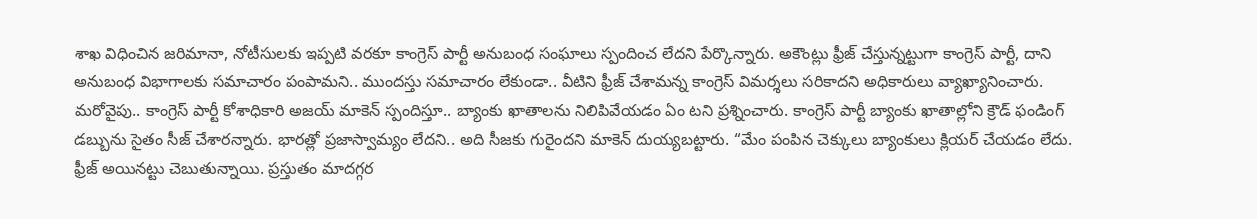శాఖ విధించిన జరిమానా, నోటీసులకు ఇప్పటి వరకూ కాంగ్రెస్ పార్టీ అనుబంధ సంఘాలు స్పందించ లేదని పేర్కొన్నారు. అకౌంట్లు ఫ్రీజ్ చేస్తున్నట్టుగా కాంగ్రెస్ పార్టీ, దాని అనుబంధ విభాగాలకు సమాచారం పంపామని.. ముందస్తు సమాచారం లేకుండా.. వీటిని ఫ్రీజ్ చేశామన్న కాంగ్రెస్ విమర్శలు సరికాదని అధికారులు వ్యాఖ్యానించారు.
మరోవైపు.. కాంగ్రెస్ పార్టీ కోశాధికారి అజయ్ మాకెన్ స్పందిస్తూ.. బ్యాంకు ఖాతాలను నిలిపివేయడం ఏం టని ప్రశ్నించారు. కాంగ్రెస్ పార్టీ బ్యాంకు ఖాతాల్లోని క్రౌడ్ ఫండింగ్ డబ్బును సైతం సీజ్ చేశారన్నారు. భారత్లో ప్రజాస్వామ్యం లేదని.. అది సీజకు గురైందని మాకెన్ దుయ్యబట్టారు. “మేం పంపిన చెక్కులు బ్యాంకులు క్లియర్ చేయడం లేదు. ఫ్రీజ్ అయినట్టు చెబుతున్నాయి. ప్రస్తుతం మాదగ్గర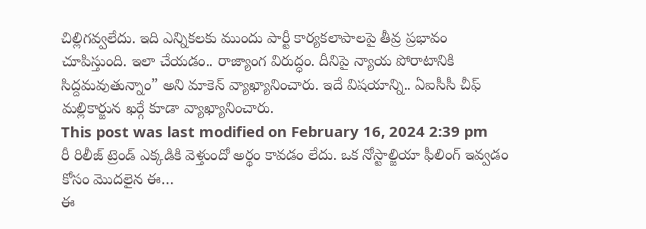చిల్లిగవ్వలేదు. ఇది ఎన్నికలకు ముందు పార్టీ కార్యకలాపాలపై తీవ్ర ప్రభావం చూపిస్తుంది. ఇలా చేయడం.. రాజ్యాంగ విరుద్ధం. దీనిపై న్యాయ పోరాటానికి సిద్దమవుతున్నాం” అని మాకెన్ వ్యాఖ్యానించారు. ఇదే విషయాన్ని.. ఏఐసీసీ చీఫ్ మల్లికార్జున ఖర్గే కూడా వ్యాఖ్యానించారు.
This post was last modified on February 16, 2024 2:39 pm
రీ రిలీజ్ ట్రెండ్ ఎక్కడికి వెళ్తుందో అర్థం కావడం లేదు. ఒక నోస్టాల్జియా ఫీలింగ్ ఇవ్వడం కోసం మొదలైన ఈ…
ఈ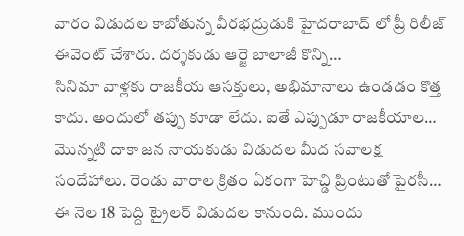వారం విడుదల కాబోతున్న వీరభద్రుడుకి హైదరాబాద్ లో ప్రీ రిలీజ్ ఈవెంట్ చేశారు. దర్శకుడు ఆర్జె బాలాజీ కొన్ని…
సినిమా వాళ్లకు రాజకీయ ఆసక్తులు, అభిమానాలు ఉండడం కొత్త కాదు. అందులో తప్పు కూడా లేదు. ఐతే ఎప్పుడూ రాజకీయాల…
మొన్నటి దాకా జన నాయకుడు విడుదల మీద సవాలక్ష సందేహాలు. రెండు వారాల క్రితం ఏకంగా హెచ్డి ప్రింటుతో పైరసీ…
ఈ నెల 18 పెద్ది ట్రైలర్ విడుదల కానుంది. ముందు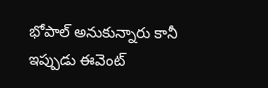భోపాల్ అనుకున్నారు కానీ ఇప్పుడు ఈవెంట్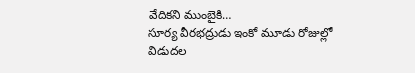వేదికని ముంబైకి…
సూర్య వీరభద్రుడు ఇంకో మూడు రోజుల్లో విడుదల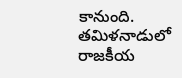కానుంది. తమిళనాడులో రాజకీయ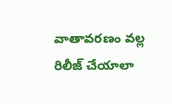వాతావరణం వల్ల రిలీజ్ చేయాలా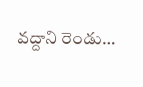వద్దాని రెండు…